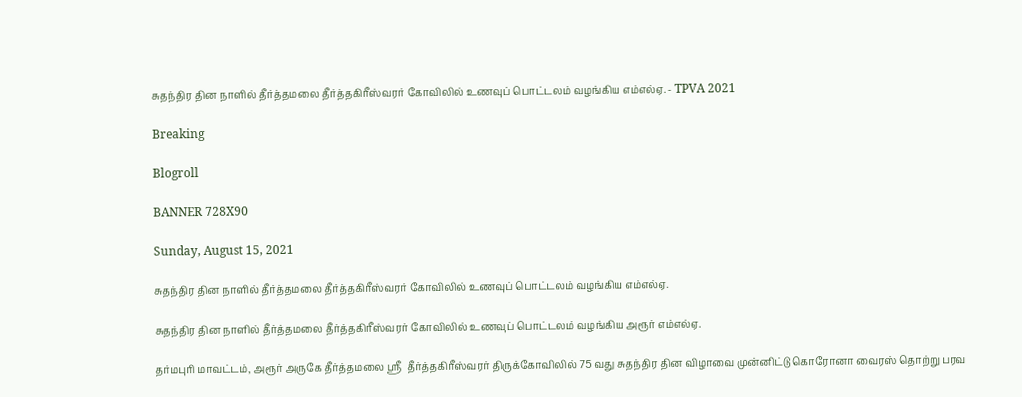சுதந்திர தின நாளில் தீர்த்தமலை தீர்த்தகிரீஸ்வரர் கோவிலில் உணவுப் பொட்டலம் வழங்கிய எம்எல்ஏ. - TPVA 2021

Breaking

Blogroll

BANNER 728X90

Sunday, August 15, 2021

சுதந்திர தின நாளில் தீர்த்தமலை தீர்த்தகிரீஸ்வரர் கோவிலில் உணவுப் பொட்டலம் வழங்கிய எம்எல்ஏ.

சுதந்திர தின நாளில் தீர்த்தமலை தீர்த்தகிரீஸ்வரர் கோவிலில் உணவுப் பொட்டலம் வழங்கிய அரூர் எம்எல்ஏ.

தர்மபுரி மாவட்டம், அரூர் அருகே தீர்த்தமலை ஸ்ரீ  தீர்த்தகிரீஸ்வரர் திருக்கோவிலில் 75 வது சுதந்திர தின விழாவை முன்னிட்டு கொரோனா வைரஸ் தொற்று பரவ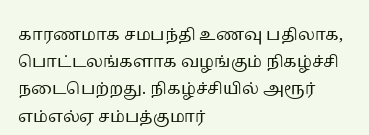காரணமாக சமபந்தி உணவு பதிலாக, பொட்டலங்களாக வழங்கும் நிகழ்ச்சி நடைபெற்றது. நிகழ்ச்சியில் அரூர் எம்எல்ஏ சம்பத்குமார்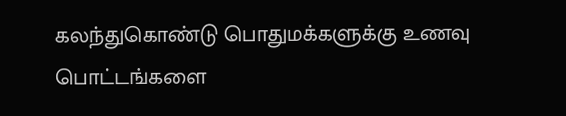கலந்துகொண்டு பொதுமக்களுக்கு உணவு பொட்டங்களை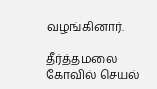வழங்கினார்.

தீர்த்தமலை  கோவில் செயல்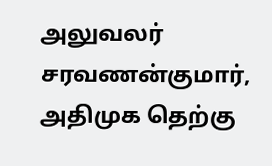அலுவலர் சரவணன்குமார், அதிமுக தெற்கு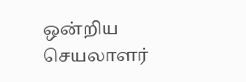ஒன்றிய செயலாளர்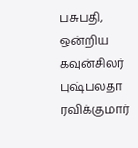பசுபதி, ஒன்றிய கவுன்சிலர் புஷ்பலதா ரவிக்குமார்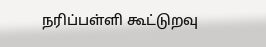நரிப்பள்ளி கூட்டுறவு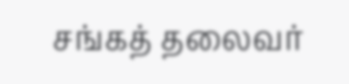சங்கத் தலைவர்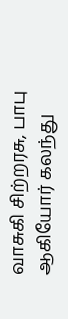வாசுகி சிற்றரசு, பாபு ஆகியோர் கலந்து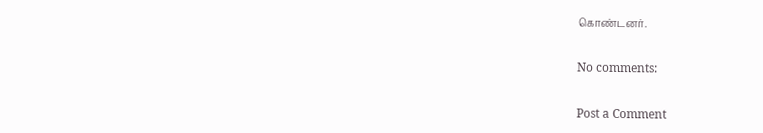கொண்டனர்.

No comments:

Post a Comment